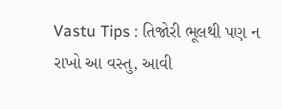Vastu Tips : તિજોરી ભૂલથી પણ ન રાખો આ વસ્તુ, આવી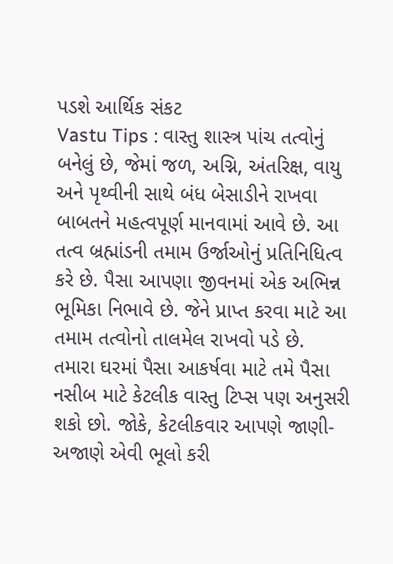પડશે આર્થિક સંકટ
Vastu Tips : વાસ્તુ શાસ્ત્ર પાંચ તત્વોનું બનેલું છે, જેમાં જળ, અગ્નિ, અંતરિક્ષ, વાયુ અને પૃથ્વીની સાથે બંધ બેસાડીને રાખવા બાબતને મહત્વપૂર્ણ માનવામાં આવે છે. આ તત્વ બ્રહ્માંડની તમામ ઉર્જાઓનું પ્રતિનિધિત્વ કરે છે. પૈસા આપણા જીવનમાં એક અભિન્ન ભૂમિકા નિભાવે છે. જેને પ્રાપ્ત કરવા માટે આ તમામ તત્વોનો તાલમેલ રાખવો પડે છે.
તમારા ઘરમાં પૈસા આકર્ષવા માટે તમે પૈસા નસીબ માટે કેટલીક વાસ્તુ ટિપ્સ પણ અનુસરી શકો છો. જોકે, કેટલીકવાર આપણે જાણી-અજાણે એવી ભૂલો કરી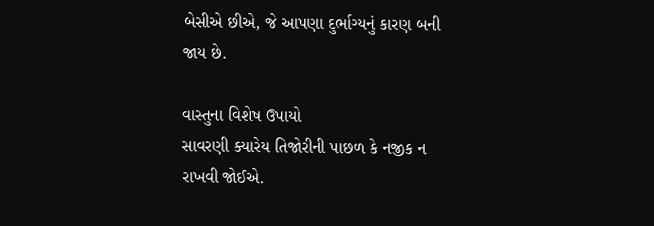બેસીએ છીએ, જે આપણા દુર્ભાગ્યનું કારણ બની જાય છે.

વાસ્તુના વિશેષ ઉપાયો
સાવરણી ક્યારેય તિજોરીની પાછળ કે નજીક ન રાખવી જોઈએ.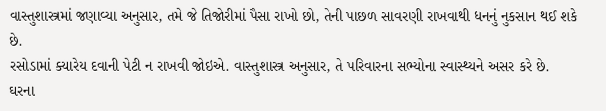વાસ્તુશાસ્ત્રમાં જણાવ્યા અનુસાર, તમે જે તિજોરીમાં પૈસા રાખો છો, તેની પાછળ સાવરણી રાખવાથી ધનનું નુકસાન થઈ શકે છે.
રસોડામાં ક્યારેય દવાની પેટી ન રાખવી જોઇએ. વાસ્તુશાસ્ત્ર અનુસાર, તે પરિવારના સભ્યોના સ્વાસ્થ્યને અસર કરે છે.
ઘરના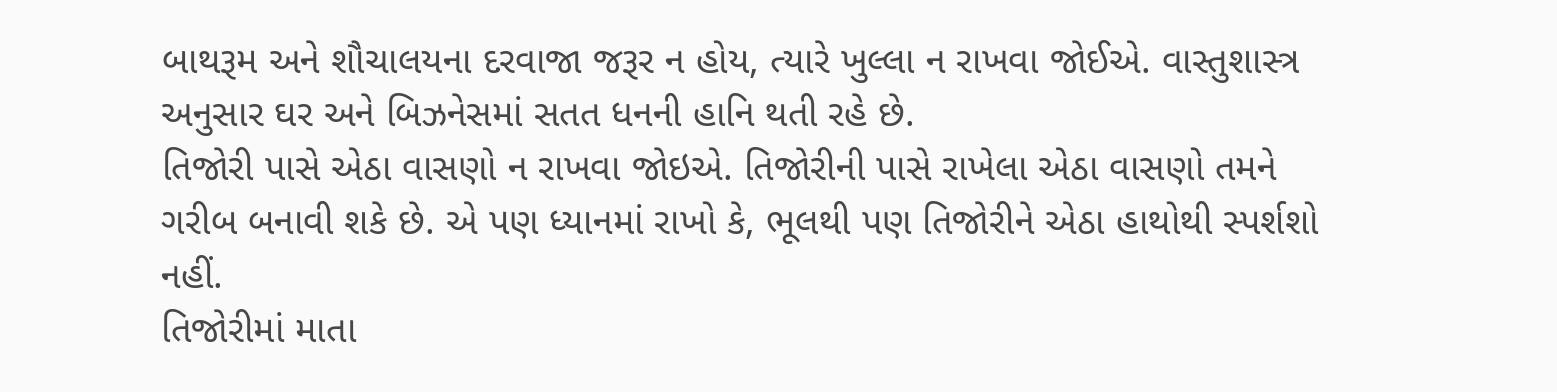બાથરૂમ અને શૌચાલયના દરવાજા જરૂર ન હોય, ત્યારે ખુલ્લા ન રાખવા જોઈએ. વાસ્તુશાસ્ત્ર અનુસાર ઘર અને બિઝનેસમાં સતત ધનની હાનિ થતી રહે છે.
તિજોરી પાસે એઠા વાસણો ન રાખવા જોઇએ. તિજોરીની પાસે રાખેલા એઠા વાસણો તમને ગરીબ બનાવી શકે છે. એ પણ ધ્યાનમાં રાખો કે, ભૂલથી પણ તિજોરીને એઠા હાથોથી સ્પર્શશો નહીં.
તિજોરીમાં માતા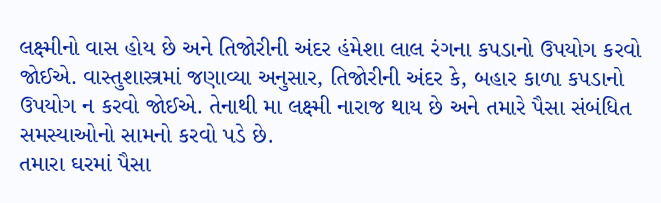લક્ષ્મીનો વાસ હોય છે અને તિજોરીની અંદર હંમેશા લાલ રંગના કપડાનો ઉપયોગ કરવો જોઈએ. વાસ્તુશાસ્ત્રમાં જણાવ્યા અનુસાર, તિજોરીની અંદર કે, બહાર કાળા કપડાનો ઉપયોગ ન કરવો જોઈએ. તેનાથી મા લક્ષ્મી નારાજ થાય છે અને તમારે પૈસા સંબંધિત સમસ્યાઓનો સામનો કરવો પડે છે.
તમારા ઘરમાં પૈસા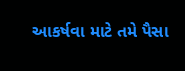આકર્ષવા માટે તમે પૈસા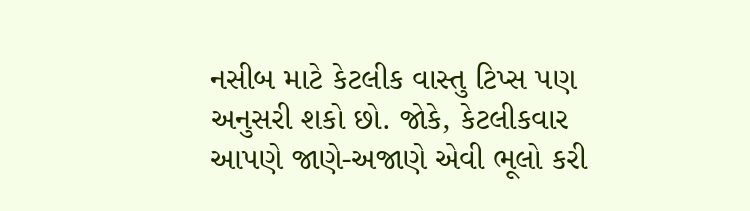નસીબ માટે કેટલીક વાસ્તુ ટિપ્સ પણ અનુસરી શકો છો. જોકે, કેટલીકવાર આપણે જાણે-અજાણે એવી ભૂલો કરી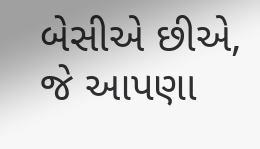બેસીએ છીએ, જે આપણા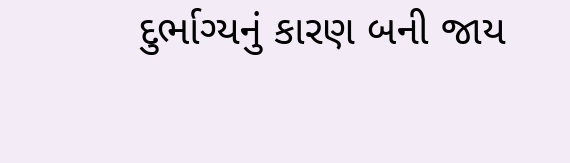દુર્ભાગ્યનું કારણ બની જાય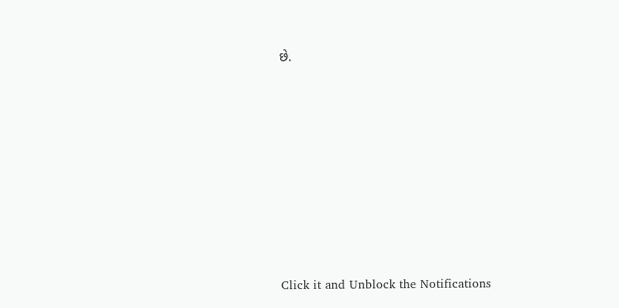છે.












Click it and Unblock the Notifications